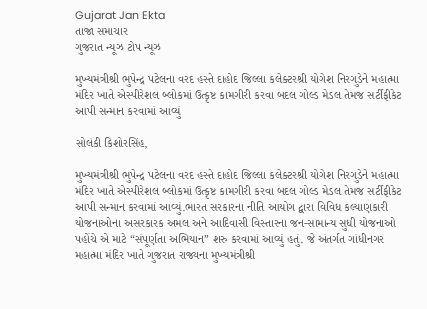Gujarat Jan Ekta
તાજા સમાચાર
ગુજરાત ન્યૂઝ ટોપ ન્યૂઝ

મુખ્યમંત્રીશ્રી ભુપેન્દ્ર પટેલના વરદ હસ્તે દાહોદ જિલ્લા કલેક્ટરશ્રી યોગેશ નિરગુડેને મહાત્મા મંદિર ખાતે એસ્પીરેશલ બ્લોકમાં ઉત્કૃષ્ટ કામગીરી કરવા બદલ ગોલ્ડ મેડલ તેમજ સર્ટીફીકેટ આપી સન્માન કરવામાં આવ્યું

સોલંકી કિશોરસિંહ,

મુખ્યમંત્રીશ્રી ભુપેન્દ્ર પટેલના વરદ હસ્તે દાહોદ જિલ્લા કલેક્ટરશ્રી યોગેશ નિરગુડેને મહાત્મા મંદિર ખાતે એસ્પીરેશલ બ્લોકમાં ઉત્કૃષ્ટ કામગીરી કરવા બદલ ગોલ્ડ મેડલ તેમજ સર્ટીફીકેટ આપી સન્માન કરવામાં આવ્યું.ભારત સરકારના નીતિ આયોગ દ્વારા વિવિધ કલ્યાણકારી યોજનાઓના અસરકારક અમલ અને આદિવાસી વિસ્તારના જન-સામાન્ય સુધી યોજનાઓ પહોંચે એ માટે “સંપૂર્ણતા અભિયાન” શરુ કરવામાં આવ્યું હતું. જે અંતર્ગત ગાંધીનગર મહાત્મા મંદિર ખાતે ગુજરાત રાજ્યના મુખ્યમંત્રીશ્રી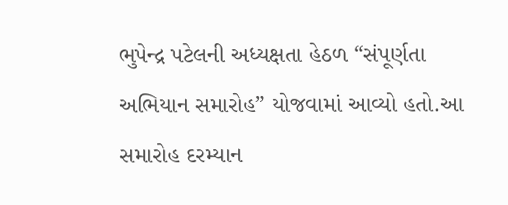ભુપેન્દ્ર પટેલની અધ્યક્ષતા હેઠળ “સંપૂર્ણતા અભિયાન સમારોહ” યોજવામાં આવ્યો હતો.આ સમારોહ દરમ્યાન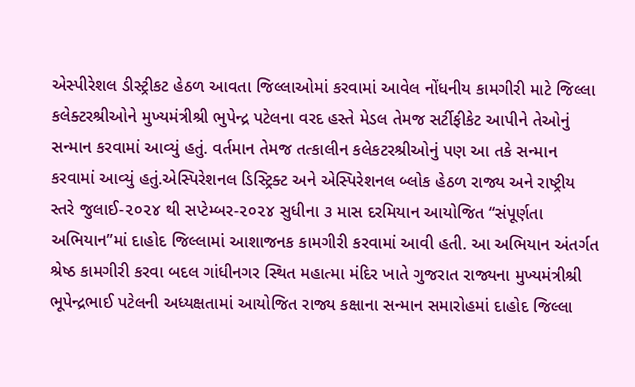એસ્પીરેશલ ડીસ્ટ્રીકટ હેઠળ આવતા જિલ્લાઓમાં કરવામાં આવેલ નોંધનીય કામગીરી માટે જિલ્લા કલેક્ટરશ્રીઓને મુખ્યમંત્રીશ્રી ભુપેન્દ્ર પટેલના વરદ હસ્તે મેડલ તેમજ સર્ટીફીકેટ આપીને તેઓનું સન્માન કરવામાં આવ્યું હતું. વર્તમાન તેમજ તત્કાલીન કલેકટરશ્રીઓનું પણ આ તકે સન્માન કરવામાં આવ્યું હતું.એસ્પિરેશનલ ડિસ્ટ્રિક્ટ અને એસ્પિરેશનલ બ્લોક હેઠળ રાજ્ય અને રાષ્ટ્રીય સ્તરે જુલાઈ-૨૦૨૪ થી સપ્ટેમ્બર-૨૦૨૪ સુધીના ૩ માસ દરમિયાન આયોજિત “સંપૂર્ણતા અભિયાન”માં દાહોદ જિલ્લામાં આશાજનક કામગીરી કરવામાં આવી હતી. આ અભિયાન અંતર્ગત શ્રેષ્ઠ કામગીરી કરવા બદલ ગાંધીનગર સ્થિત મહાત્મા મંદિર ખાતે ગુજરાત રાજ્યના મુખ્યમંત્રીશ્રી ભૂપેન્દ્રભાઈ પટેલની અધ્યક્ષતામાં આયોજિત રાજ્ય કક્ષાના સન્માન સમારોહમાં દાહોદ જિલ્લા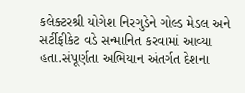કલેક્ટરશ્રી યોગેશ નિરગુડેને ગોલ્ડ મેડલ અને સર્ટીફીકેટ વડે સન્માનિત કરવામાં આવ્યા હતા.સંપૂર્ણતા અભિયાન અંતર્ગત દેશના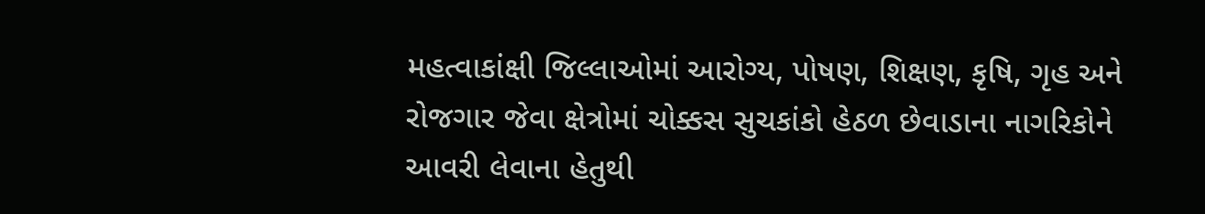મહત્વાકાંક્ષી જિલ્લાઓમાં આરોગ્ય, પોષણ, શિક્ષણ, કૃષિ, ગૃહ અને રોજગાર જેવા ક્ષેત્રોમાં ચોક્કસ સુચકાંકો હેઠળ છેવાડાના નાગરિકોને આવરી લેવાના હેતુથી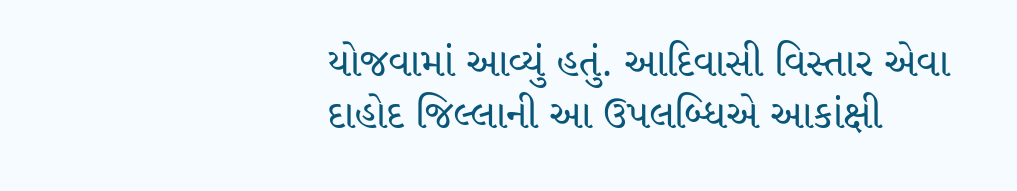યોજવામાં આવ્યું હતું. આદિવાસી વિસ્તાર એવા દાહોદ જિલ્લાની આ ઉપલબ્ધિએ આકાંક્ષી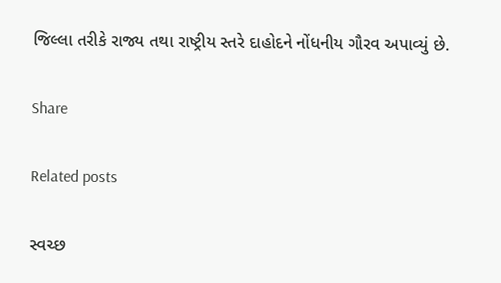જિલ્લા તરીકે રાજ્ય તથા રાષ્ટ્રીય સ્તરે દાહોદને નોંધનીય ગૌરવ અપાવ્યું છે.

Share

Related posts

સ્વચ્છ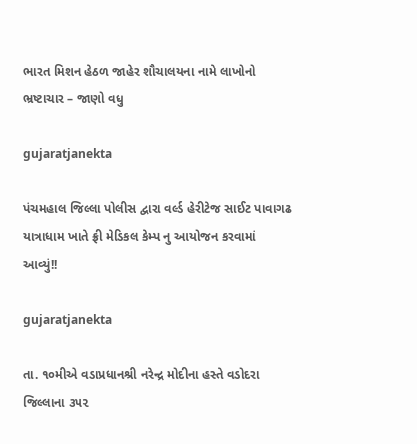ભારત મિશન હેઠળ જાહેર શૌચાલયના નામે લાખોનો ભ્રષ્ટાચાર – જાણો વધુ

gujaratjanekta

પંચમહાલ જિલ્લા પોલીસ દ્વારા વર્લ્ડ હેરીટેજ સાઈટ પાવાગઢ યાત્રાધામ ખાતે ફ્રી મેડિકલ કેમ્પ નુ આયોજન કરવામાં આવ્યું!!

gujaratjanekta

તા. ૧૦મીએ વડાપ્રધાનશ્રી નરેન્દ્ર મોદીના હસ્તે વડોદરા જિલ્લાના ૩૫૨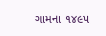ગામના ૧૪૯૫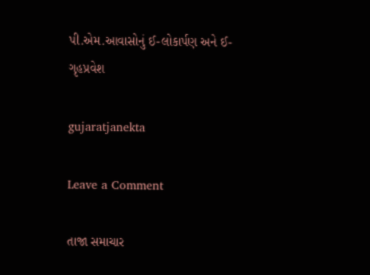પી.એમ.આવાસોનું ઈ-લોકાર્પણ અને ઈ-ગૃહપ્રવેશ

gujaratjanekta

Leave a Comment

તાજા સમાચાર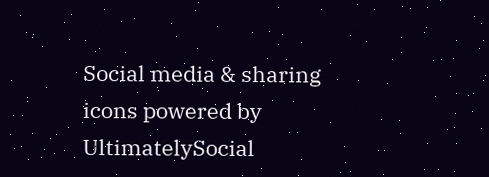Social media & sharing icons powered by UltimatelySocial